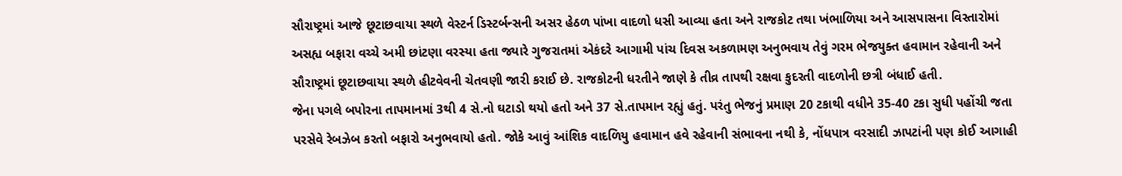સૌરાષ્ટ્રમાં આજે છૂટાછવાયા સ્થળે વેસ્ટર્ન ડિસ્ટર્બન્સની અસર હેઠળ પાંખા વાદળો ધસી આવ્યા હતા અને રાજકોટ તથા ખંભાળિયા અને આસપાસના વિસ્તારોમાં અસહ્ય બફારા વચ્ચે અમી છાંટણા વરસ્યા હતા જ્યારે ગુજરાતમાં એકંદરે આગામી પાંચ દિવસ અકળામણ અનુભવાય તેવું ગરમ ભેજયુક્ત હવામાન રહેવાની અને સૌરાષ્ટ્રમાં છૂટાછવાયા સ્થળે હીટવેવની ચેતવણી જારી કરાઈ છે. રાજકોટની ધરતીને જાણે કે તીવ્ર તાપથી રક્ષવા કુદરતી વાદળોની છત્રી બંધાઈ હતી.
જેના પગલે બપોરના તાપમાનમાં 3થી 4 સે.નો ઘટાડો થયો હતો અને 37 સે.તાપમાન રહ્યું હતું. પરંતુ ભેજનું પ્રમાણ 20 ટકાથી વધીને 35-40 ટકા સુધી પહોંચી જતા પરસેવે રેબઝેબ કરતો બફારો અનુભવાયો હતો. જોકે આવું આંશિક વાદળિયુ હવામાન હવે રહેવાની સંભાવના નથી કે, નોંધપાત્ર વરસાદી ઝાપટાંની પણ કોઈ આગાહી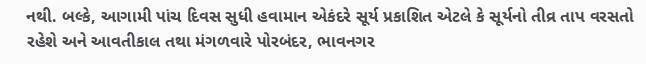નથી. બલ્કે, આગામી પાંચ દિવસ સુધી હવામાન એકંદરે સૂર્ય પ્રકાશિત એટલે કે સૂર્યનો તીવ્ર તાપ વરસતો રહેશે અને આવતીકાલ તથા મંગળવારે પોરબંદર, ભાવનગર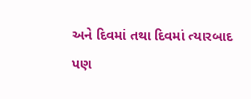અને દિવમાં તથા દિવમાં ત્યારબાદ પણ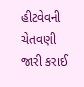હીટવેવની ચેતવણી જારી કરાઈ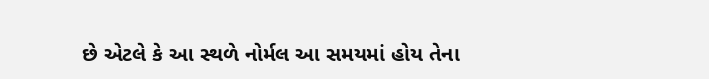છે એટલે કે આ સ્થળે નોર્મલ આ સમયમાં હોય તેના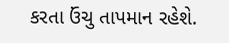કરતા ઉંચુ તાપમાન રહેશે.